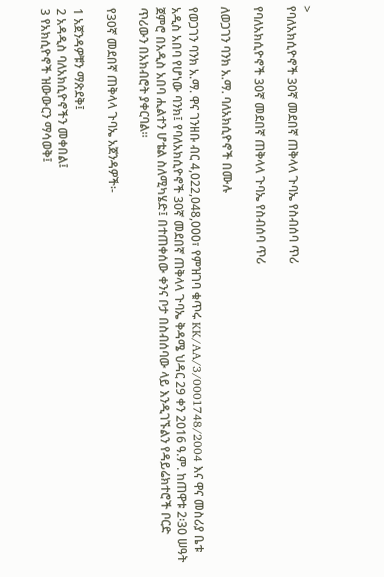>
የባለአክሲዮኖች 30ኛ መደበኛ ጠቅላላ ጉባኤ የስብሰባ ጥሪ

የባለአክሲዮኖች 30ኛ መደበኛ ጠቅላላ ጉባኤ የስብሰባ ጥሪ

ለወጋገን ባንክ አ.ማ. ባለአክሲዮኖች በሙሉ

የወጋገን ባንክ አ.ማ. ዋና ገንዘቡ ብር 4,022,048,000፣ የምዝገባ ቁጥሩ KK/AA/3/0001748/2004 እና ዋና መስሪያ ቤቱ አዲስ አበባ የሆነው ባንክ፤ የባለአክሲዮኖች 30ኛ መደበኛ ጠቅላላ ጉባኤ ቅዳሜ ህዳር 29 ቀን 2016 ዓ.ም. ከጠዋቱ 2፡30 ሠዓት ጀምሮ በአዲስ አበባ ሒልተን ሆቴል ስለሚካሄድ፤ በተጠቀሰው ቀንና ቦታ በስብሰባው ላይ እንዲገኙልን የዳይሬክተሮች ቦርድ ጥሪውን በአክብሮት ያቀርባል፡፡

የ30ኛ መደበኛ ጠቅላላ ጉባኤ አጀንዳዎች፡-

1 አጀንዳዎቹን ማጽደቅ፤
2 አዳዲስ ባለአክሲዮኖችን መቀበል፤
3 የአክሲዮኖች ዝውውርን ማሳወቅ፤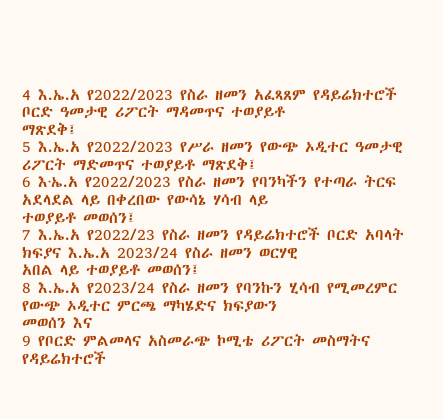4 እ.ኤ.አ የ2022/2023 የስራ ዘመን አፈጻጸም የዳይሬክተሮች ቦርድ ዓመታዊ ሪፖርት ማዳመጥና ተወያይቶ
ማጽደቅ፤
5 እ.ኤ.አ የ2022/2023 የሥራ ዘመን የውጭ ኦዲተር ዓመታዊ ሪፖርት ማድመጥና ተወያይቶ ማጽደቅ፤
6 እ∙ኤ.አ የ2022/2023 የስራ ዘመን የባንካችን የተጣራ ትርፍ አደላደል ላይ በቀረበው የውሳኔ ሃሳብ ላይ
ተወያይቶ መወሰን፤
7 እ.ኤ.አ የ2022/23 የስራ ዘመን የዳይሬክተሮች ቦርድ አባላት ክፍያና እ.ኤ.አ 2023/24 የስራ ዘመን ወርሃዊ
አበል ላይ ተወያይቶ መወሰን፤
8 እ.ኤ.አ የ2023/24 የስራ ዘመን የባንኩን ሂሳብ የሚመረምር የውጭ ኦዲተር ምርጫ ማካሄድና ክፍያውን
መወሰን እና
9 የቦርድ ምልመላና አስመራጭ ኮሚቴ ሪፖርት መስማትና የዳይሬክተሮች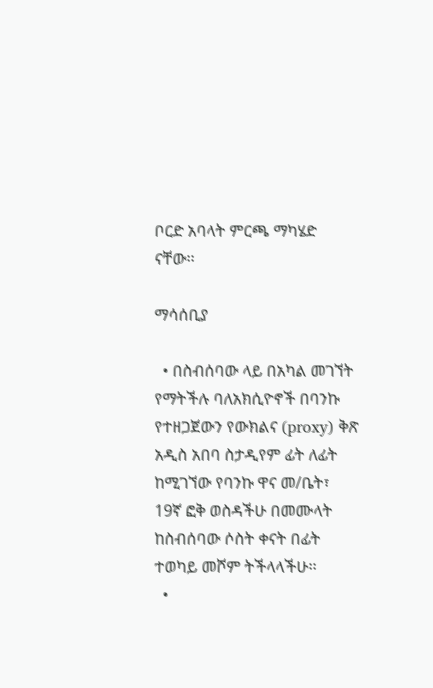ቦርድ አባላት ምርጫ ማካሄድ
ናቸው፡፡

ማሳሰቢያ

  • በስብሰባው ላይ በአካል መገኘት የማትችሉ ባለአክሲዮኖች በባንኩ የተዘጋጀውን የውክልና (proxy) ቅጽ አዲስ አበባ ስታዲየም ፊት ለፊት ከሚገኘው የባንኩ ዋና መ/ቤት፣ 19ኛ ፎቅ ወስዳችሁ በመሙላት ከስብሰባው ሶስት ቀናት በፊት ተወካይ መሾም ትችላላችሁ፡፡
  •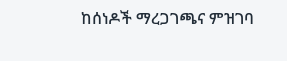ከሰነዶች ማረጋገጫና ምዝገባ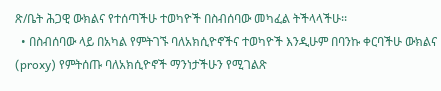ጽ/ቤት ሕጋዊ ውክልና የተሰጣችሁ ተወካዮች በስብሰባው መካፈል ትችላላችሁ፡፡
  • በስብሰባው ላይ በአካል የምትገኙ ባለአክሲዮኖችና ተወካዮች እንዲሁም በባንኩ ቀርባችሁ ውክልና (proxy) የምትሰጡ ባለአክሲዮኖች ማንነታችሁን የሚገልጽ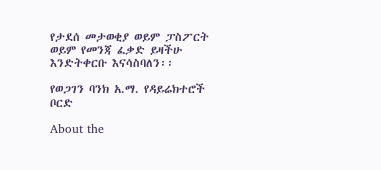የታደሰ መታወቂያ ወይም ፓስፖርት ወይም የመንጃ ፈቃድ ይዛችሁ እንድትቀርቡ እናሳስባለን፡፡

የወጋገን ባንክ አ.ማ. የዳይሬክተሮች ቦርድ

About the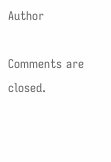Author

Comments are closed.